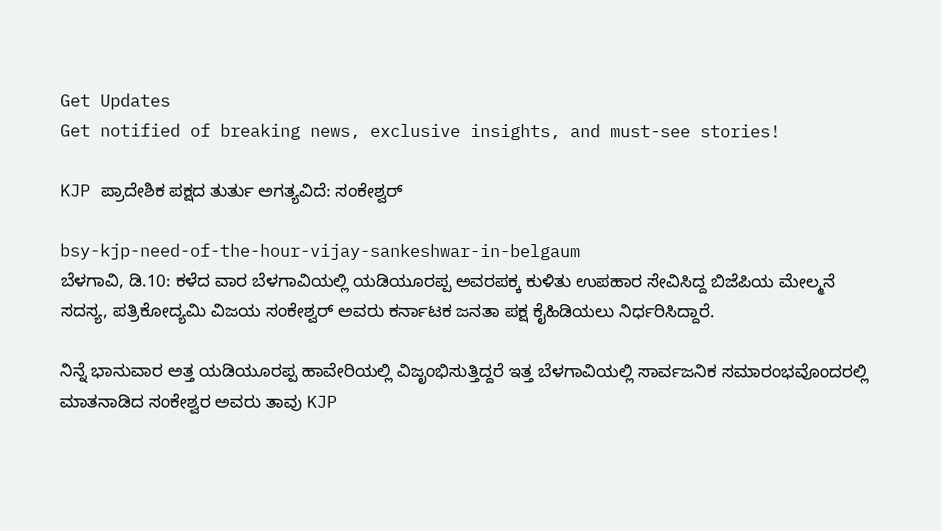Get Updates
Get notified of breaking news, exclusive insights, and must-see stories!

KJP ಪ್ರಾದೇಶಿಕ ಪಕ್ಷದ ತುರ್ತು ಅಗತ್ಯವಿದೆ: ಸಂಕೇಶ್ವರ್

bsy-kjp-need-of-the-hour-vijay-sankeshwar-in-belgaum
ಬೆಳಗಾವಿ, ಡಿ.10: ಕಳೆದ ವಾರ ಬೆಳಗಾವಿಯಲ್ಲಿ ಯಡಿಯೂರಪ್ಪ ಅವರಪಕ್ಕ ಕುಳಿತು ಉಪಹಾರ ಸೇವಿಸಿದ್ದ ಬಿಜೆಪಿಯ ಮೇಲ್ಮನೆ ಸದಸ್ಯ, ಪತ್ರಿಕೋದ್ಯಮಿ ವಿಜಯ ಸಂಕೇಶ್ವರ್ ಅವರು ಕರ್ನಾಟಕ ಜನತಾ ಪಕ್ಷ ಕೈಹಿಡಿಯಲು ನಿರ್ಧರಿಸಿದ್ದಾರೆ.

ನಿನ್ನೆ ಭಾನುವಾರ ಅತ್ತ ಯಡಿಯೂರಪ್ಪ ಹಾವೇರಿಯಲ್ಲಿ ವಿಜೃಂಭಿಸುತ್ತಿದ್ದರೆ ಇತ್ತ ಬೆಳಗಾವಿಯಲ್ಲಿ ಸಾರ್ವಜನಿಕ ಸಮಾರಂಭವೊಂದರಲ್ಲಿ ಮಾತನಾಡಿದ ಸಂಕೇಶ್ವರ ಅವರು ತಾವು KJP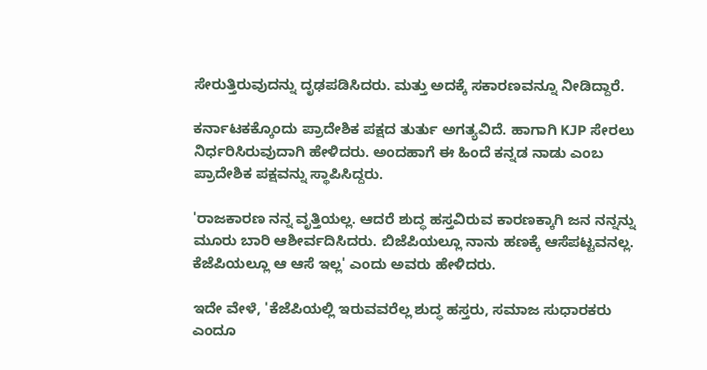ಸೇರುತ್ತಿರುವುದನ್ನು ದೃಢಪಡಿಸಿದರು. ಮತ್ತು ಅದಕ್ಕೆ ಸಕಾರಣವನ್ನೂ ನೀಡಿದ್ದಾರೆ.

ಕರ್ನಾಟಕಕ್ಕೊಂದು ಪ್ರಾದೇಶಿಕ ಪಕ್ಷದ ತುರ್ತು ಅಗತ್ಯವಿದೆ. ಹಾಗಾಗಿ KJP ಸೇರಲು ನಿರ್ಧರಿಸಿರುವುದಾಗಿ ಹೇಳಿದರು. ಅಂದಹಾಗೆ ಈ ಹಿಂದೆ ಕನ್ನಡ ನಾಡು ಎಂಬ ಪ್ರಾದೇಶಿಕ ಪಕ್ಷವನ್ನು ಸ್ಥಾಪಿಸಿದ್ದರು.

'ರಾಜಕಾರಣ ನನ್ನ ವೃತ್ತಿಯಲ್ಲ. ಆದರೆ ಶುದ್ಧ ಹಸ್ತವಿರುವ ಕಾರಣಕ್ಕಾಗಿ ಜನ ನನ್ನನ್ನು ಮೂರು ಬಾರಿ ಆಶೀರ್ವದಿಸಿದರು. ಬಿಜೆಪಿಯಲ್ಲೂ ನಾನು ಹಣಕ್ಕೆ ಆಸೆಪಟ್ಟವನಲ್ಲ. ಕೆಜೆಪಿಯಲ್ಲೂ ಆ ಆಸೆ ಇಲ್ಲ' ಎಂದು ಅವರು ಹೇಳಿದರು.

ಇದೇ ವೇಳೆ, 'ಕೆಜೆಪಿಯಲ್ಲಿ ಇರುವವರೆಲ್ಲ ಶುದ್ಧ ಹಸ್ತರು, ಸಮಾಜ ಸುಧಾರಕರು ಎಂದೂ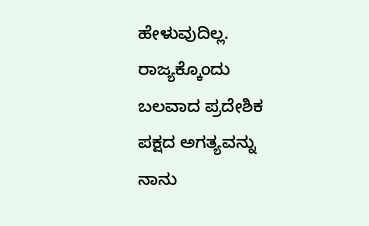ಹೇಳುವುದಿಲ್ಲ. ರಾಜ್ಯಕ್ಕೊಂದು ಬಲವಾದ ಪ್ರದೇಶಿಕ ಪಕ್ಷದ ಅಗತ್ಯವನ್ನು ನಾನು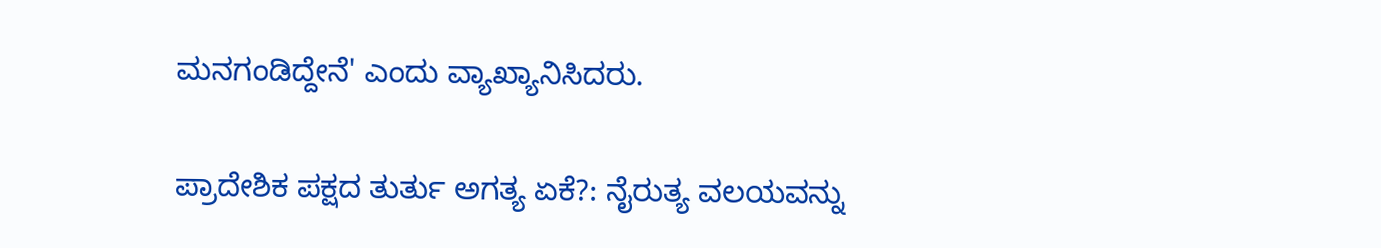ಮನಗಂಡಿದ್ದೇನೆ' ಎಂದು ವ್ಯಾಖ್ಯಾನಿಸಿದರು.

ಪ್ರಾದೇಶಿಕ ಪಕ್ಷದ ತುರ್ತು ಅಗತ್ಯ ಏಕೆ?: ನೈರುತ್ಯ ವಲಯವನ್ನು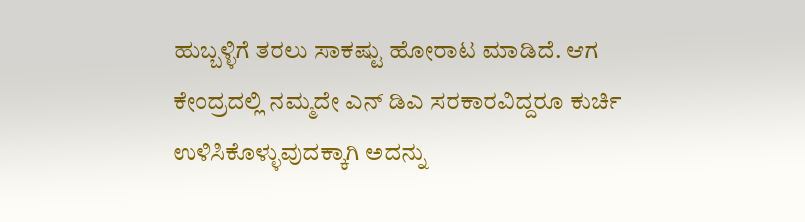ಹುಬ್ಬಳ್ಳಿಗೆ ತರಲು ಸಾಕಷ್ಟು ಹೋರಾಟ ಮಾಡಿದೆ. ಆಗ ಕೇಂದ್ರದಲ್ಲಿ ನಮ್ಮದೇ ಎನ್ ಡಿಎ ಸರಕಾರವಿದ್ದರೂ ಕುರ್ಚಿ ಉಳಿಸಿಕೊಳ್ಳುವುದಕ್ಕಾಗಿ ಅದನ್ನು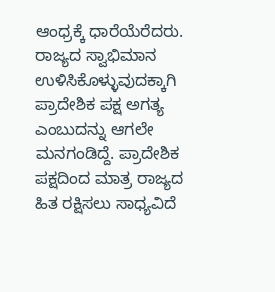ಆಂಧ್ರಕ್ಕೆ ಧಾರೆಯೆರೆದರು. ರಾಜ್ಯದ ಸ್ವಾಭಿಮಾನ ಉಳಿಸಿಕೊಳ್ಳುವುದಕ್ಕಾಗಿ ಪ್ರಾದೇಶಿಕ ಪಕ್ಷ ಅಗತ್ಯ ಎಂಬುದನ್ನು ಆಗಲೇ ಮನಗಂಡಿದ್ದೆ. ಪ್ರಾದೇಶಿಕ ಪಕ್ಷದಿಂದ ಮಾತ್ರ ರಾಜ್ಯದ ಹಿತ ರಕ್ಷಿಸಲು ಸಾಧ್ಯವಿದೆ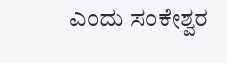ಎಂದು ಸಂಕೇಶ್ವರ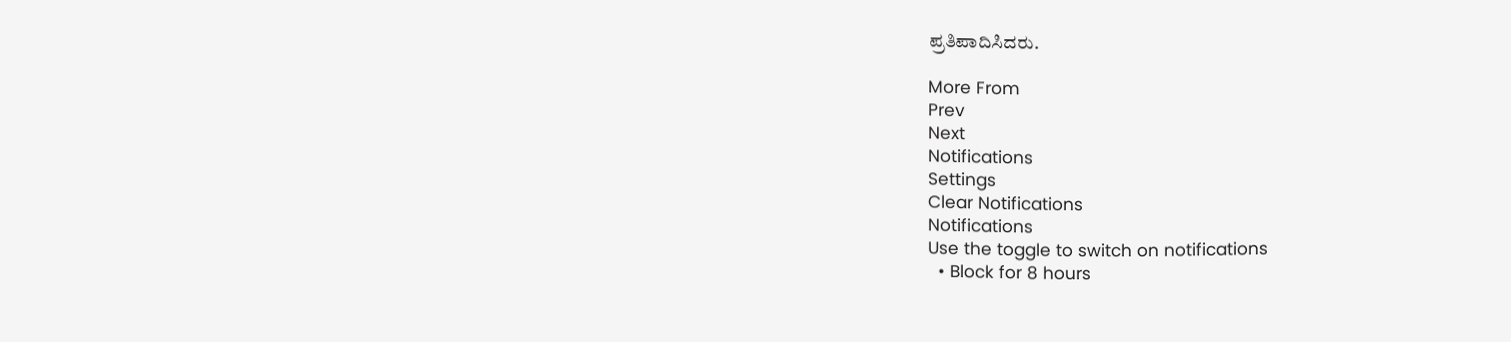ಪ್ರತಿಪಾದಿಸಿದರು.

More From
Prev
Next
Notifications
Settings
Clear Notifications
Notifications
Use the toggle to switch on notifications
  • Block for 8 hours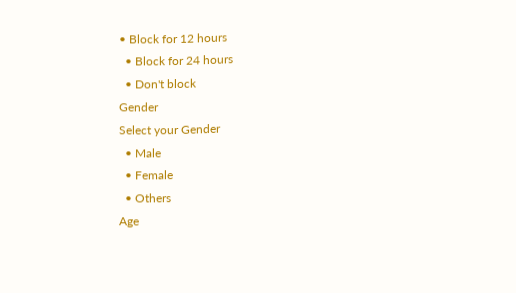• Block for 12 hours
  • Block for 24 hours
  • Don't block
Gender
Select your Gender
  • Male
  • Female
  • Others
Age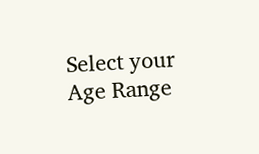Select your Age Range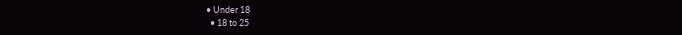• Under 18
  • 18 to 25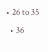• 26 to 35
  • 36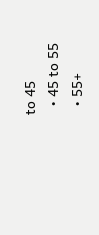to 45
  • 45 to 55
  • 55+